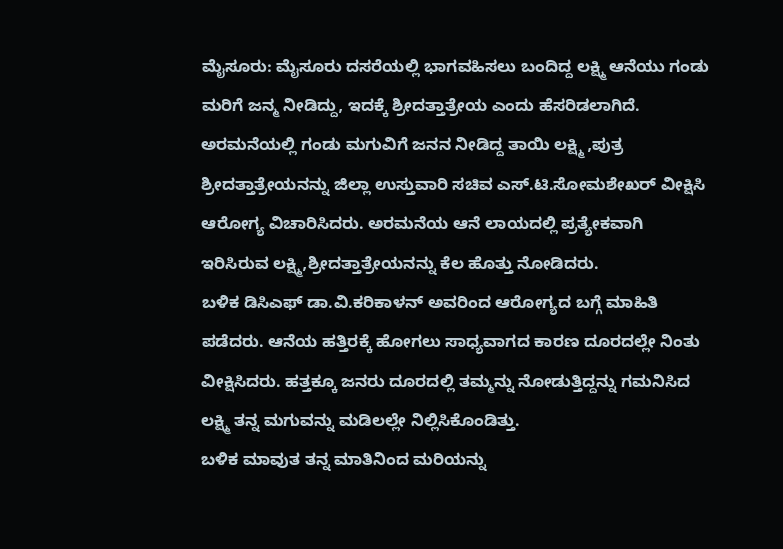ಮೈಸೂರು: ಮೈಸೂರು ದಸರೆಯಲ್ಲಿ ಭಾಗವಹಿಸಲು ಬಂದಿದ್ದ ಲಕ್ಷ್ಮಿ ಆನೆಯು ಗಂಡು ಮರಿಗೆ ಜನ್ಮ ನೀಡಿದ್ದು, ಇದಕ್ಕೆ ಶ್ರೀದತ್ತಾತ್ರೇಯ ಎಂದು ಹೆಸರಿಡಲಾಗಿದೆ. ಅರಮನೆಯಲ್ಲಿ ಗಂಡು ಮಗುವಿಗೆ ಜನನ ನೀಡಿದ್ದ ತಾಯಿ ಲಕ್ಷ್ಮಿ ,ಪುತ್ರ ಶ್ರೀದತ್ತಾತ್ರೇಯನನ್ನು ಜಿಲ್ಲಾ ಉಸ್ತುವಾರಿ ಸಚಿವ ಎಸ್.ಟಿ.ಸೋಮಶೇಖರ್ ವೀಕ್ಷಿಸಿ ಆರೋಗ್ಯ ವಿಚಾರಿಸಿದರು. ಅರಮನೆಯ ಆನೆ ಲಾಯದಲ್ಲಿ ಪ್ರತ್ಯೇಕವಾಗಿ ಇರಿಸಿರುವ ಲಕ್ಷ್ಮಿ,ಶ್ರೀದತ್ತಾತ್ರೇಯನನ್ನು ಕೆಲ ಹೊತ್ತು ನೋಡಿದರು.
ಬಳಿಕ ಡಿಸಿಎಫ್ ಡಾ.ವಿ.ಕರಿಕಾಳನ್ ಅವರಿಂದ ಆರೋಗ್ಯದ ಬಗ್ಗೆ ಮಾಹಿತಿ ಪಡೆದರು. ಆನೆಯ ಹತ್ತಿರಕ್ಕೆ ಹೋಗಲು ಸಾಧ್ಯವಾಗದ ಕಾರಣ ದೂರದಲ್ಲೇ ನಿಂತು ವೀಕ್ಷಿಸಿದರು. ಹತ್ತಕ್ಕೂ ಜನರು ದೂರದಲ್ಲಿ ತಮ್ಮನ್ನು ನೋಡುತ್ತಿದ್ದನ್ನು ಗಮನಿಸಿದ ಲಕ್ಷ್ಮಿ ತನ್ನ ಮಗುವನ್ನು ಮಡಿಲಲ್ಲೇ ನಿಲ್ಲಿಸಿಕೊಂಡಿತ್ತು.
ಬಳಿಕ ಮಾವುತ ತನ್ನ ಮಾತಿನಿಂದ ಮರಿಯನ್ನು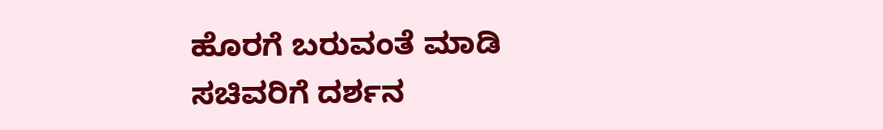ಹೊರಗೆ ಬರುವಂತೆ ಮಾಡಿ ಸಚಿವರಿಗೆ ದರ್ಶನ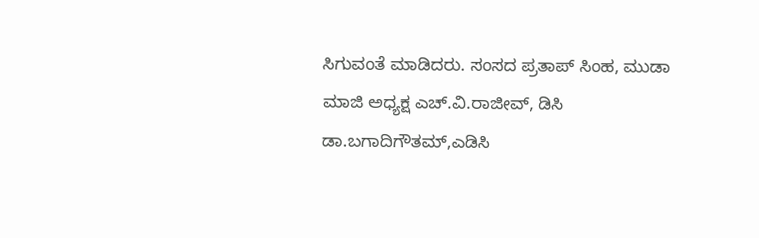ಸಿಗುವಂತೆ ಮಾಡಿದರು. ಸಂಸದ ಪ್ರತಾಪ್ ಸಿಂಹ, ಮುಡಾ ಮಾಜಿ ಅಧ್ಯಕ್ಷ ಎಚ್.ವಿ.ರಾಜೀವ್, ಡಿಸಿ ಡಾ.ಬಗಾದಿಗೌತಮ್,ಎಡಿಸಿ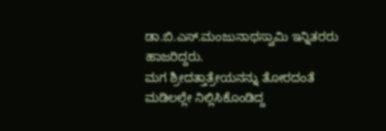ಡಾ.ಬಿ.ಎಸ್.ಮಂಜುನಾಥಸ್ವಾಮಿ ಇನ್ನಿತರರು ಹಾಜರಿದ್ದರು.
ಮಗ ಶ್ರೀದತ್ತಾತ್ರೇಯನನ್ನು ತೋರದಂತೆ ಮಡಿಲಲ್ಲೇ ನಿಲ್ಲಿಸಿಕೊಂಡಿದ್ದ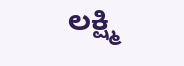ಲಕ್ಷ್ಮಿ